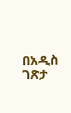በአዲስ ገጽታ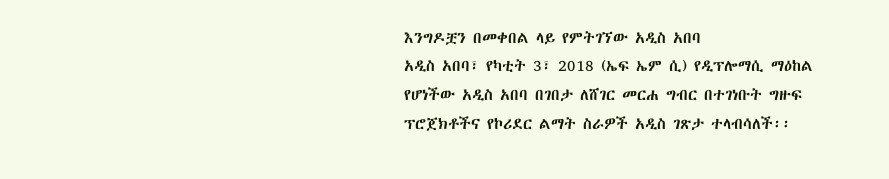እንግዶቿን በመቀበል ላይ የምትገኘው አዲስ አበባ
አዲስ አበባ፣ የካቲት 3፣ 2018 (ኤፍ ኤም ሲ) የዲፕሎማሲ ማዕከል የሆነችው አዲስ አበባ በገበታ ለሸገር መርሐ ግብር በተገነቡት ግዙፍ ፕሮጀክቶችና የኮሪደር ልማት ስራዎች አዲስ ገጽታ ተላብሳለች፡፡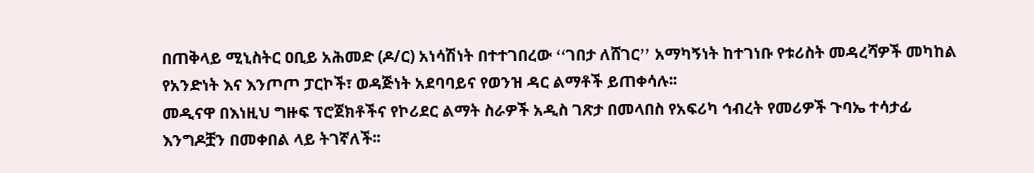በጠቅላይ ሚኒስትር ዐቢይ አሕመድ (ዶ/ር) አነሳሽነት በተተገበረው ߵߵገበታ ለሸገርߴߴ አማካኝነት ከተገነቡ የቱሪስት መዳረሻዎች መካከል የአንድነት እና እንጦጦ ፓርኮች፣ ወዳጅነት አደባባይና የወንዝ ዳር ልማቶች ይጠቀሳሉ፡፡
መዲናዋ በእነዚህ ግዙፍ ፕሮጀክቶችና የኮሪደር ልማት ስራዎች አዲስ ገጽታ በመላበስ የአፍሪካ ኅብረት የመሪዎች ጉባኤ ተሳታፊ እንግዶቿን በመቀበል ላይ ትገኛለች፡፡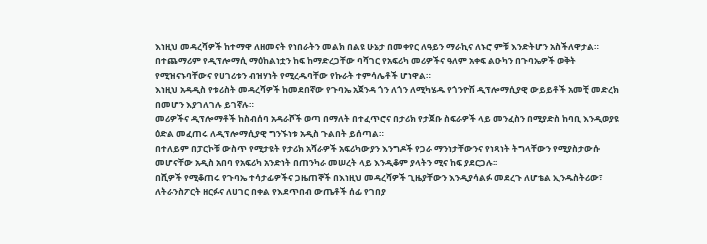እነዚህ መዳረሻዎች ከተማዋ ለዘመናት የነበራትን መልክ በልዩ ሁኔታ በመቀየር ለዓይን ማራኪና ለኑሮ ምቹ እንድትሆን አስችለዋታል።
በተጨማሪም የዲፕሎማሲ ማዕከልነቷን ከፍ ከማድረጋቸው ባሻገር የአፍሪካ መሪዎችና ዓለም አቀፍ ልዑካን በጉባኤዎች ወቅት የሚዝናኑባቸውና የሀገሪቱን ብዝሃነት የሚረዱባቸው የኩራት ተምሳሌቶች ሆነዋል።
እነዚህ አዳዲስ የቱሪስት መዳረሻዎች ከመደበኛው የጉባኤ አጀንዳ ጎን ለጎን ለሚካሄዱ የጎንዮሽ ዲፕሎማሲያዊ ውይይቶች አመቺ መድረክ በመሆን እያገለገሉ ይገኛሉ።
መሪዎችና ዲፕሎማቶች ከስብሰባ አዳራሾች ወጣ በማለት በተፈጥሮና በታሪክ የታጀቡ ስፍራዎች ላይ መንፈስን በሚያድስ ከባቢ እንዲወያዩ ዕድል መፈጠሩ ለዲፕሎማሲያዊ ግንኙነቱ አዲስ ጉልበት ይሰጣል።
በተለይም በፓርኮቹ ውስጥ የሚታዩት የታሪክ አሻራዎች አፍሪካውያን እንግዶች የጋራ ማንነታቸውንና የነጻነት ትግላቸውን የሚያስታውሱ መሆናቸው አዲስ አበባ የአፍሪካ አንድነት በጠንካራ መሠረት ላይ እንዲቆም ያላትን ሚና ከፍ ያደርጋሉ፡፡
በሺዎች የሚቆጠሩ የጉባኤ ተሳታፊዎችና ጋዜጠኞች በእነዚህ መዳረሻዎች ጊዜያቸውን እንዲያሳልፉ መደረጉ ለሆቴል ኢንዱስትሪው፣ ለትራንስፖርት ዘርፉና ለሀገር በቀል የእደጥበብ ውጤቶች ሰፊ የገበያ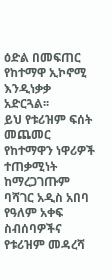ዕድል በመፍጠር የከተማዋ ኢኮኖሚ እንዲነቃቃ አድርጓል፡፡
ይህ የቱሪዝም ፍሰት መጨመር የከተማዋን ነዋሪዎች ተጠቃሚነት ከማረጋገጡም ባሻገር አዲስ አበባ የዓለም አቀፍ ስብሰባዎችና የቱሪዝም መዳረሻ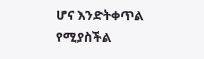ሆና እንድትቀጥል የሚያስችል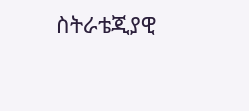ስትራቴጂያዊ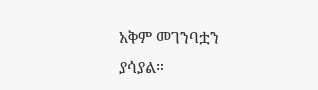አቅም መገንባቷን ያሳያል።